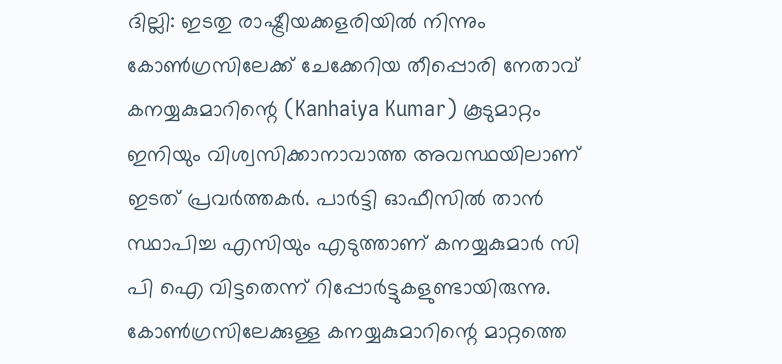ദില്ലി: ഇടതു രാഷ്ട്രീയക്കളരിയിൽ നിന്നും കോൺഗ്രസിലേക്ക് ചേക്കേറിയ തീപ്പൊരി നേതാവ് കനയ്യകുമാറിന്റെ (Kanhaiya Kumar) കൂടുമാറ്റം ഇനിയും വിശ്വസിക്കാനാവാത്ത അവസ്ഥയിലാണ് ഇടത് പ്രവർത്തകർ. പാർട്ടി ഓഫീസിൽ താൻ സ്ഥാപിച്ച എസിയും എടുത്താണ് കനയ്യകുമാർ സി പി ഐ വിട്ടതെന്ന് റിപ്പോർട്ടുകളുണ്ടായിരുന്നു. കോൺഗ്രസിലേക്കുള്ള കനയ്യകുമാറിന്റെ മാറ്റത്തെ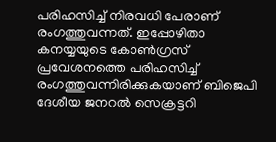പരിഹസിച്ച് നിരവധി പേരാണ് രംഗത്തുവന്നത്. ഇപ്പോഴിതാ കനയ്യയുടെ കോൺഗ്രസ് പ്രവേശനത്തെ പരിഹസിച്ച് രംഗത്തുവന്നിരിക്കുകയാണ് ബിജെപി ദേശീയ ജനറൽ സെക്രട്ടറി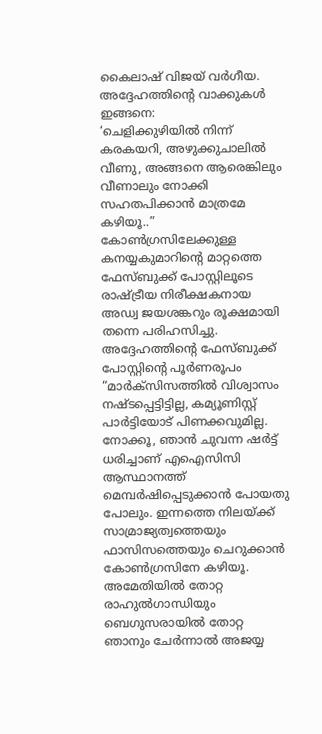കൈലാഷ് വിജയ് വർഗീയ.
അദ്ദേഹത്തിന്റെ വാക്കുകൾ ഇങ്ങനെ:
‘ചെളിക്കുഴിയിൽ നിന്ന് കരകയറി, അഴുക്കുചാലിൽ വീണു, അങ്ങനെ ആരെങ്കിലും വീണാലും നോക്കി സഹതപിക്കാൻ മാത്രമേ കഴിയൂ..”
കോൺഗ്രസിലേക്കുള്ള കനയ്യകുമാറിന്റെ മാറ്റത്തെ ഫേസ്ബുക്ക് പോസ്റ്റിലൂടെ രാഷ്ട്രീയ നിരീക്ഷകനായ അഡ്വ ജയശങ്കറും രൂക്ഷമായി തന്നെ പരിഹസിച്ചു.
അദ്ദേഹത്തിന്റെ ഫേസ്ബുക്ക് പോസ്റ്റിന്റെ പൂർണരൂപം
“മാർക്സിസത്തിൽ വിശ്വാസം നഷ്ടപ്പെട്ടിട്ടില്ല, കമ്യൂണിസ്റ്റ് പാർട്ടിയോട് പിണക്കവുമില്ല. നോക്കൂ, ഞാൻ ചുവന്ന ഷർട്ട് ധരിച്ചാണ് എഐസിസി ആസ്ഥാനത്ത് മെമ്പർഷിപ്പെടുക്കാൻ പോയതു പോലും. ഇന്നത്തെ നിലയ്ക്ക് സാമ്രാജ്യത്വത്തെയും ഫാസിസത്തെയും ചെറുക്കാൻ കോൺഗ്രസിനേ കഴിയൂ. അമേതിയിൽ തോറ്റ രാഹുൽഗാന്ധിയും ബെഗുസരായിൽ തോറ്റ ഞാനും ചേർന്നാൽ അജയ്യ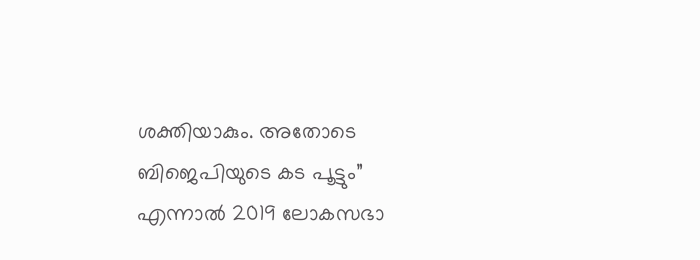ശക്തിയാകും. അതോടെ ബിജെപിയുടെ കട പൂട്ടും”
എന്നാൽ 2019 ലോകസഭാ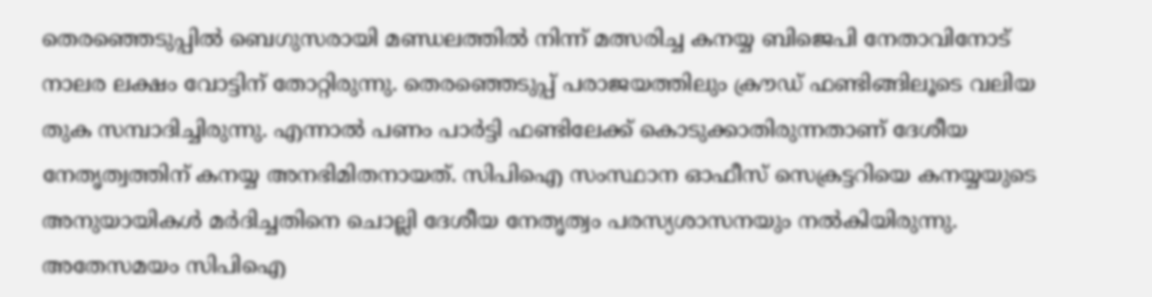തെരഞ്ഞെടുപ്പിൽ ബെഗുസരായി മണ്ഡലത്തിൽ നിന്ന് മത്സരിച്ച കനയ്യ ബിജെപി നേതാവിനോട് നാലര ലക്ഷം വോട്ടിന് തോറ്റിരുന്നു. തെരഞ്ഞെടുപ്പ് പരാജയത്തിലും ക്രൗഡ് ഫണ്ടിങ്ങിലൂടെ വലിയ തുക സമ്പാദിച്ചിരുന്നു. എന്നാൽ പണം പാർട്ടി ഫണ്ടിലേക്ക് കൊടുക്കാതിരുന്നതാണ് ദേശീയ നേതൃത്വത്തിന് കനയ്യ അനഭിമിതനായത്. സിപിഐ സംസ്ഥാന ഓഫീസ് സെക്രട്ടറിയെ കനയ്യയുടെ അനുയായികൾ മർദിച്ചതിനെ ചൊല്ലി ദേശീയ നേതൃത്വം പരസ്യശാസനയും നൽകിയിരുന്നു. അതേസമയം സിപിഐ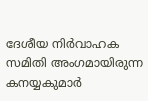ദേശീയ നിർവാഹക സമിതി അംഗമായിരുന്ന കനയ്യകുമാർ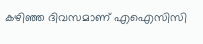കഴിഞ്ഞ ദിവസമാണ് എഐസിസി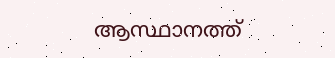ആസ്ഥാനത്ത്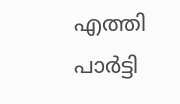എത്തി പാർട്ടി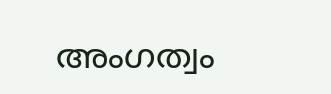അംഗത്വം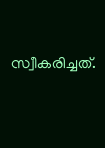സ്വീകരിച്ചത്.